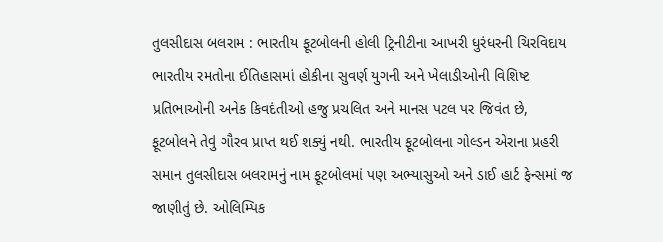તુલસીદાસ બલરામ : ભારતીય ફૂટબોલની હોલી ટ્રિનીટીના આખરી ધુરંધરની ચિરવિદાય
ભારતીય રમતોના ઈતિહાસમાં હોકીના સુવર્ણ યુગની અને ખેલાડીઓની વિશિષ્ટ પ્રતિભાઓની અનેક કિવદંતીઓ હજુ પ્રચલિત અને માનસ પટલ પર જિવંત છે, ફૂટબોલને તેવું ગૌરવ પ્રાપ્ત થઈ શક્યું નથી. ભારતીય ફૂટબોલના ગોલ્ડન એરાના પ્રહરી સમાન તુલસીદાસ બલરામનું નામ ફૂટબોલમાં પણ અભ્યાસુઓ અને ડાઈ હાર્ટ ફેન્સમાં જ જાણીતું છે. ઓલિમ્પિક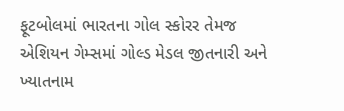ફૂટબોલમાં ભારતના ગોલ સ્કોરર તેમજ એશિયન ગેમ્સમાં ગોલ્ડ મેડલ જીતનારી અને ખ્યાતનામ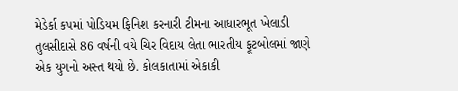મેડેર્કા કપમાં પોડિયમ ફિનિશ કરનારી ટીમના આધારભૂત ખેલાડી તુલસીદાસે 86 વર્ષની વયે ચિર વિદાય લેતા ભારતીય ફૂટબોલમાં જાણે એક યુગનો અસ્ત થયો છે. કોલકાતામાં એકાકી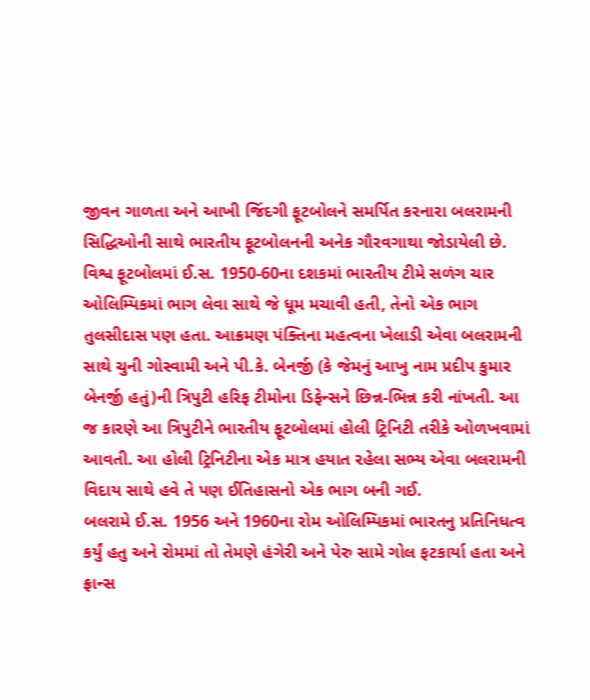જીવન ગાળતા અને આખી જિંદગી ફૂટબોલને સમર્પિત કરનારા બલરામની સિદ્ધિઓની સાથે ભારતીય ફૂટબોલનની અનેક ગૌરવગાથા જોડાયેલી છે.
વિશ્વ ફૂટબોલમાં ઈ.સ. 1950-60ના દશકમાં ભારતીય ટીમે સળંગ ચાર ઓલિમ્પિકમાં ભાગ લેવા સાથે જે ધૂમ મચાવી હતી, તેનો એક ભાગ તુલસીદાસ પણ હતા. આક્રમણ પંક્તિના મહત્વના ખેલાડી એવા બલરામની સાથે ચુની ગોસ્વામી અને પી.કે. બેનર્જી (કે જેમનું આખુ નામ પ્રદીપ કુમાર બેનર્જી હતું)ની ત્રિપુટી હરિફ ટીમોના ડિફેન્સને છિન્ન-ભિન્ન કરી નાંખતી. આ જ કારણે આ ત્રિપુટીને ભારતીય ફૂટબોલમાં હોલી ટ્રિનિટી તરીકે ઓળખવામાં આવતી. આ હોલી ટ્રિનિટીના એક માત્ર હયાત રહેલા સભ્ય એવા બલરામની વિદાય સાથે હવે તે પણ ઈતિહાસનો એક ભાગ બની ગઈ.
બલરામે ઈ.સ. 1956 અને 1960ના રોમ ઓલિમ્પિકમાં ભારતનુ પ્રતિનિધત્વ કર્યું હતુ અને રોમમાં તો તેમણે હંગેરી અને પેરુ સામે ગોલ ફટકાર્યા હતા અને ફ્રાન્સ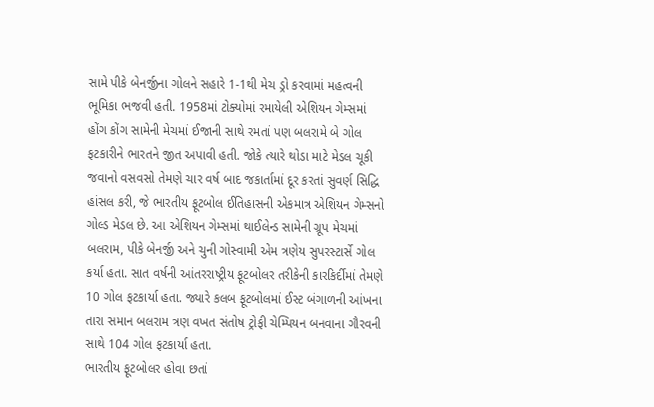સામે પીકે બેનર્જીના ગોલને સહારે 1-1થી મેચ ડ્રો કરવામાં મહત્વની ભૂમિકા ભજવી હતી. 1958માં ટોક્યોમાં રમાયેલી એશિયન ગેમ્સમાં હોંગ કોંગ સામેની મેચમાં ઈજાની સાથે રમતાં પણ બલરામે બે ગોલ ફટકારીને ભારતને જીત અપાવી હતી. જોકે ત્યારે થોડા માટે મેડલ ચૂકી જવાનો વસવસો તેમણે ચાર વર્ષ બાદ જકાર્તામાં દૂર કરતાં સુવર્ણ સિદ્ધિ હાંસલ કરી, જે ભારતીય ફૂટબોલ ઈતિહાસની એકમાત્ર એશિયન ગેમ્સનો ગોલ્ડ મેડલ છે. આ એશિયન ગેમ્સમાં થાઈલેન્ડ સામેની ગ્રૂપ મેચમાં બલરામ, પીકે બેનર્જી અને ચુની ગોસ્વામી એમ ત્રણેય સુપરસ્ટાર્સે ગોલ કર્યા હતા. સાત વર્ષની આંતરરાષ્ટ્રીય ફૂટબોલર તરીકેની કારકિર્દીમાં તેમણે 10 ગોલ ફટકાર્યા હતા. જ્યારે કલબ ફૂટબોલમાં ઈસ્ટ બંગાળની આંખના તારા સમાન બલરામ ત્રણ વખત સંતોષ ટ્રોફી ચેમ્પિયન બનવાના ગૌરવની સાથે 104 ગોલ ફટકાર્યા હતા.
ભારતીય ફૂટબોલર હોવા છતાં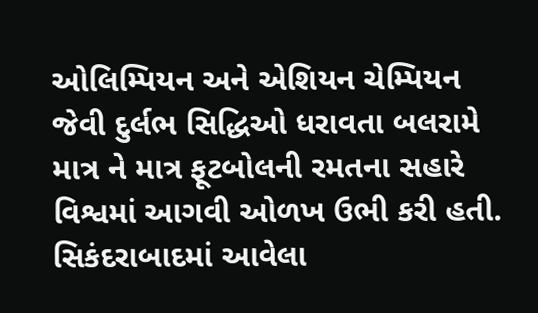ઓલિમ્પિયન અને એશિયન ચેમ્પિયન જેવી દુર્લભ સિદ્ધિઓ ધરાવતા બલરામે માત્ર ને માત્ર ફૂટબોલની રમતના સહારે વિશ્વમાં આગવી ઓળખ ઉભી કરી હતી. સિકંદરાબાદમાં આવેલા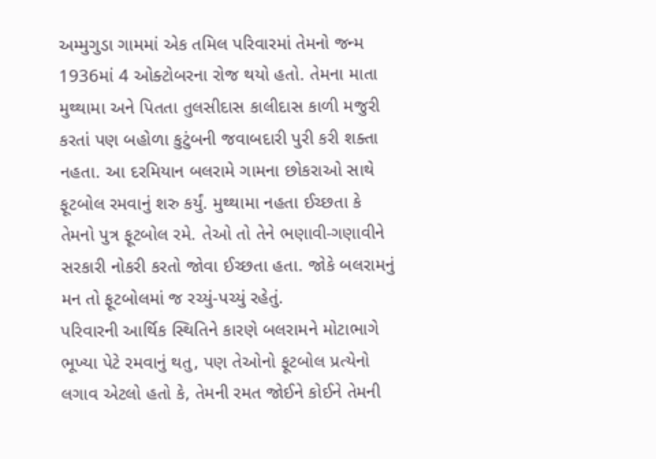અમ્મુગુડા ગામમાં એક તમિલ પરિવારમાં તેમનો જન્મ 1936માં 4 ઓક્ટોબરના રોજ થયો હતો. તેમના માતા મુથ્થામા અને પિતતા તુલસીદાસ કાલીદાસ કાળી મજુરી કરતાં પણ બહોળા કુટુંબની જવાબદારી પુરી કરી શક્તા નહતા. આ દરમિયાન બલરામે ગામના છોકરાઓ સાથે ફૂટબોલ રમવાનું શરુ કર્યું. મુથ્થામા નહતા ઈચ્છતા કે તેમનો પુત્ર ફૂટબોલ રમે. તેઓ તો તેને ભણાવી-ગણાવીને સરકારી નોકરી કરતો જોવા ઈચ્છતા હતા. જોકે બલરામનું મન તો ફૂટબોલમાં જ રચ્યું-પચ્યું રહેતું.
પરિવારની આર્થિક સ્થિતિને કારણે બલરામને મોટાભાગે ભૂખ્યા પેટે રમવાનું થતુ, પણ તેઓનો ફૂટબોલ પ્રત્યેનો લગાવ એટલો હતો કે, તેમની રમત જોઈને કોઈને તેમની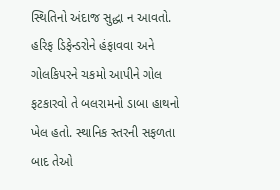સ્થિતિનો અંદાજ સુદ્ધા ન આવતો. હરિફ ડિફેન્ડરોને હંફાવવા અને ગોલકિપરને ચકમો આપીને ગોલ ફટકારવો તે બલરામનો ડાબા હાથનો ખેલ હતો. સ્થાનિક સ્તરની સફળતા બાદ તેઓ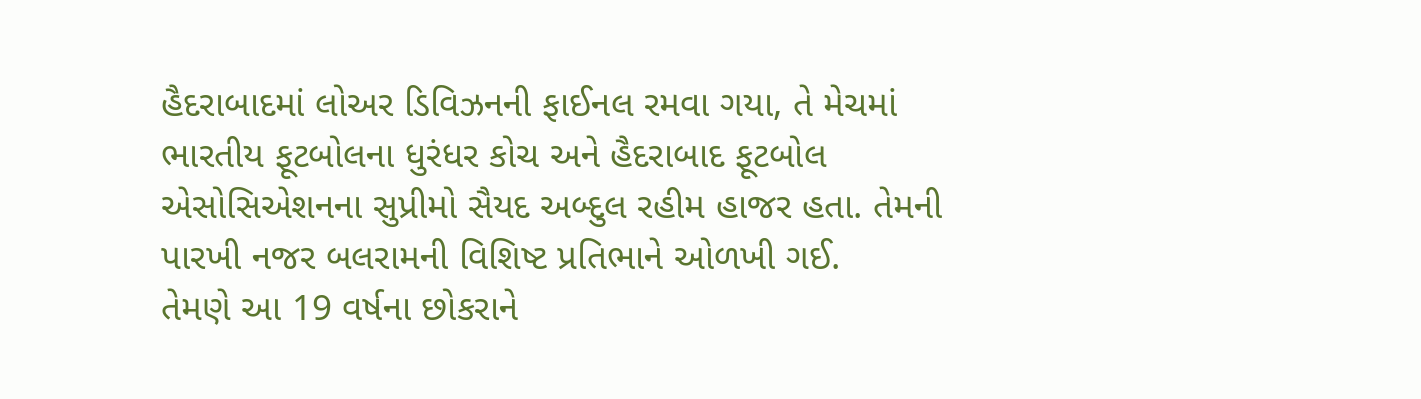હૈદરાબાદમાં લોઅર ડિવિઝનની ફાઈનલ રમવા ગયા, તે મેચમાં ભારતીય ફૂટબોલના ધુરંધર કોચ અને હૈદરાબાદ ફૂટબોલ એસોસિએશનના સુપ્રીમો સૈયદ અબ્દુલ રહીમ હાજર હતા. તેમની પારખી નજર બલરામની વિશિષ્ટ પ્રતિભાને ઓળખી ગઈ.
તેમણે આ 19 વર્ષના છોકરાને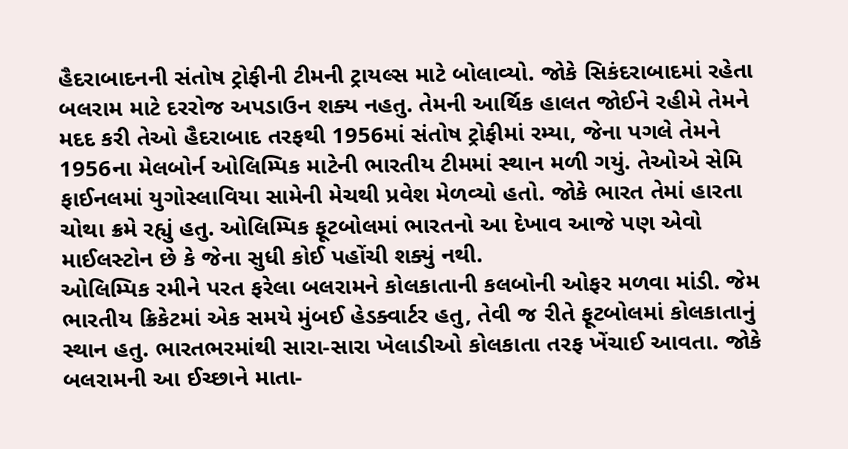હૈદરાબાદનની સંતોષ ટ્રોફીની ટીમની ટ્રાયલ્સ માટે બોલાવ્યો. જોકે સિકંદરાબાદમાં રહેતા બલરામ માટે દરરોજ અપડાઉન શક્ય નહતુ. તેમની આર્થિક હાલત જોઈને રહીમે તેમને મદદ કરી તેઓ હૈદરાબાદ તરફથી 1956માં સંતોષ ટ્રોફીમાં રમ્યા, જેના પગલે તેમને 1956ના મેલબોર્ન ઓલિમ્પિક માટેની ભારતીય ટીમમાં સ્થાન મળી ગયું. તેઓએ સેમિ ફાઈનલમાં યુગોસ્લાવિયા સામેની મેચથી પ્રવેશ મેળવ્યો હતો. જોકે ભારત તેમાં હારતા ચોથા ક્રમે રહ્યું હતુ. ઓલિમ્પિક ફૂટબોલમાં ભારતનો આ દેખાવ આજે પણ એવો માઈલસ્ટોન છે કે જેના સુધી કોઈ પહોંચી શક્યું નથી.
ઓલિમ્પિક રમીને પરત ફરેલા બલરામને કોલકાતાની કલબોની ઓફર મળવા માંડી. જેમ ભારતીય ક્રિકેટમાં એક સમયે મુંબઈ હેડક્વાર્ટર હતુ, તેવી જ રીતે ફૂટબોલમાં કોલકાતાનું સ્થાન હતુ. ભારતભરમાંથી સારા-સારા ખેલાડીઓ કોલકાતા તરફ ખેંચાઈ આવતા. જોકે બલરામની આ ઈચ્છાને માતા-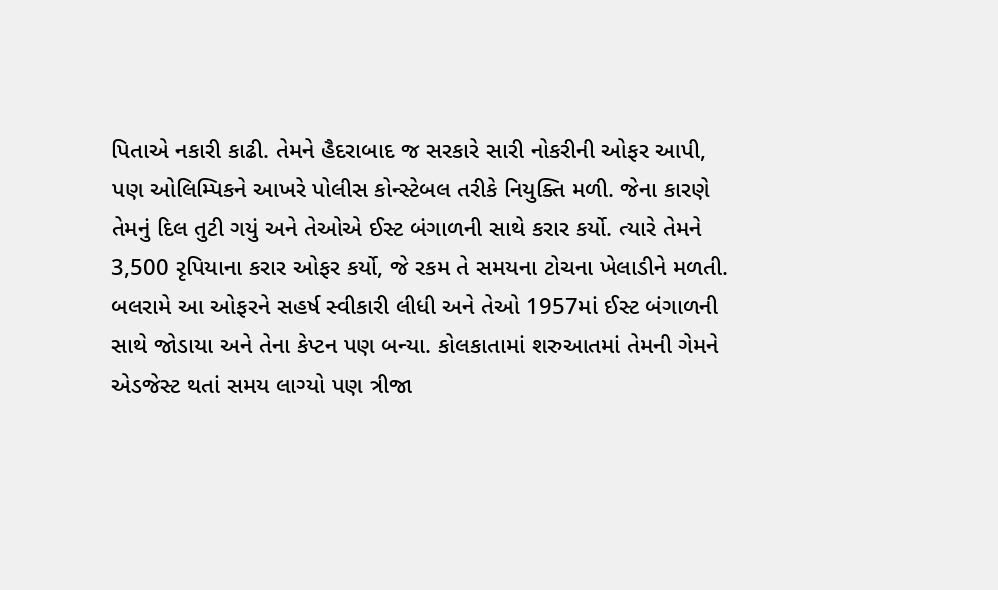પિતાએ નકારી કાઢી. તેમને હૈદરાબાદ જ સરકારે સારી નોકરીની ઓફર આપી, પણ ઓલિમ્પિકને આખરે પોલીસ કોન્સ્ટેબલ તરીકે નિયુક્તિ મળી. જેના કારણે તેમનું દિલ તુટી ગયું અને તેઓએ ઈસ્ટ બંગાળની સાથે કરાર કર્યો. ત્યારે તેમને 3,500 રૃપિયાના કરાર ઓફર કર્યો, જે રકમ તે સમયના ટોચના ખેલાડીને મળતી.
બલરામે આ ઓફરને સહર્ષ સ્વીકારી લીધી અને તેઓ 1957માં ઈસ્ટ બંગાળની સાથે જોડાયા અને તેના કેપ્ટન પણ બન્યા. કોલકાતામાં શરુઆતમાં તેમની ગેમને એડજેસ્ટ થતાં સમય લાગ્યો પણ ત્રીજા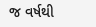જ વર્ષથી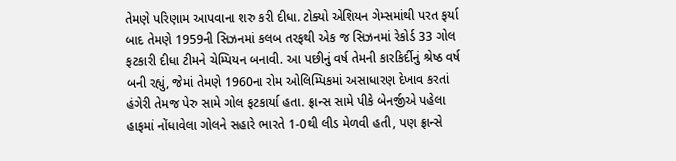તેમણે પરિણામ આપવાના શરુ કરી દીધા. ટોક્યો એશિયન ગેમ્સમાંથી પરત ફર્યા બાદ તેમણે 1959ની સિઝનમાં કલબ તરફથી એક જ સિઝનમાં રેકોર્ડ 33 ગોલ ફટકારી દીધા ટીમને ચેમ્પિયન બનાવી. આ પછીનું વર્ષ તેમની કારકિર્દીનું શ્રેષ્ઠ વર્ષ બની રહ્યું, જેમાં તેમણે 1960ના રોમ ઓલિમ્પિકમાં અસાધારણ દેખાવ કરતાં હંગેરી તેમજ પેરુ સામે ગોલ ફટકાર્યા હતા. ફ્રાન્સ સામે પીકે બેનર્જીએ પહેલા હાફમાં નોંધાવેલા ગોલને સહારે ભારતે 1-0થી લીડ મેળવી હતી, પણ ફ્રાન્સે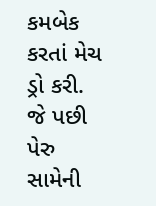કમબેક કરતાં મેચ ડ્રો કરી. જે પછી પેરુ સામેની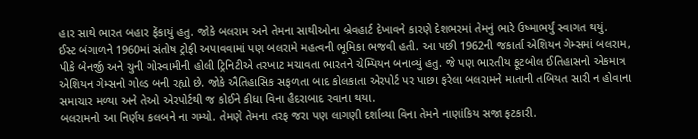હાર સાથે ભારત બહાર ફેંકાયું હતુ. જોકે બલરામ અને તેમના સાથીઓના બ્રેવહાર્ટ દેખાવને કારણે દેશભરમાં તેમનું ભારે ઉષ્માભર્યું સ્વાગત થયું.
ઈસ્ટ બંગાળને 1960માં સંતોષ ટ્રોફી અપાવવામાં પણ બલરામે મહત્વની ભૂમિકા ભજવી હતી. આ પછી 1962ની જકાર્તા એશિયન ગેમ્સમાં બલરામ, પીકે બેનર્જી અને ચુની ગોસ્વામીની હોલી ટ્રિનિટીએ તરખાટ મચાવતા ભારતને ચેમ્પિયન બનાવ્યું હતુ. જે પણ ભારતીય ફૂટબોલ ઈતિહાસનો એકમાત્ર એશિયન ગેમ્સનો ગોલ્ડ બની રહ્યો છે. જોકે ઐતિહાસિક સફળતા બાદ કોલકાતા એરપોર્ટ પર પાછા ફરેલા બલરામને માતાની તબિયત સારી ન હોવાના સમાચાર મળ્યા અને તેઓ એરપોર્ટથી જ કોઈને કીધા વિના હૈદરાબાદ રવાના થયા.
બલરામનો આ નિર્ણય કલબને ના ગમ્યો. તેમણે તેમના તરફ જરા પણ લાગણી દર્શાવ્યા વિના તેમને નાણાંકિય સજા ફટકારી.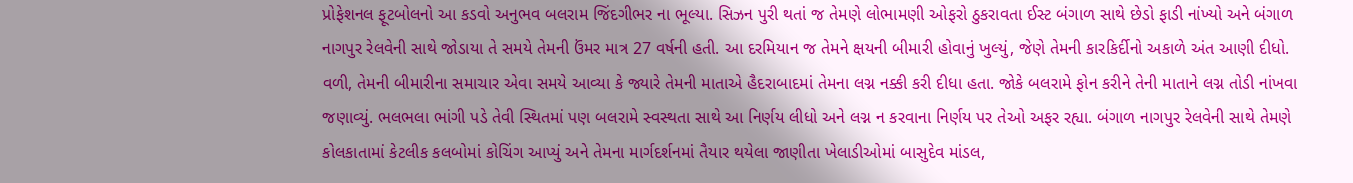પ્રોફેશનલ ફૂટબોલનો આ કડવો અનુભવ બલરામ જિંદગીભર ના ભૂલ્યા. સિઝન પુરી થતાં જ તેમણે લોભામણી ઓફરો ઠુકરાવતા ઈસ્ટ બંગાળ સાથે છેડો ફાડી નાંખ્યો અને બંગાળ નાગપુર રેલવેની સાથે જોડાયા તે સમયે તેમની ઉંમર માત્ર 27 વર્ષની હતી. આ દરમિયાન જ તેમને ક્ષયની બીમારી હોવાનું ખુલ્યું, જેણે તેમની કારકિર્દીનો અકાળે અંત આણી દીધો.
વળી, તેમની બીમારીના સમાચાર એવા સમયે આવ્યા કે જ્યારે તેમની માતાએ હૈદરાબાદમાં તેમના લગ્ન નક્કી કરી દીધા હતા. જોકે બલરામે ફોન કરીને તેની માતાને લગ્ન તોડી નાંખવા જણાવ્યું. ભલભલા ભાંગી પડે તેવી સ્થિતમાં પણ બલરામે સ્વસ્થતા સાથે આ નિર્ણય લીધો અને લગ્ન ન કરવાના નિર્ણય પર તેઓ અફર રહ્યા. બંગાળ નાગપુર રેલવેની સાથે તેમણે કોલકાતામાં કેટલીક કલબોમાં કોચિંગ આપ્યું અને તેમના માર્ગદર્શનમાં તૈયાર થયેલા જાણીતા ખેલાડીઓમાં બાસુદેવ માંડલ,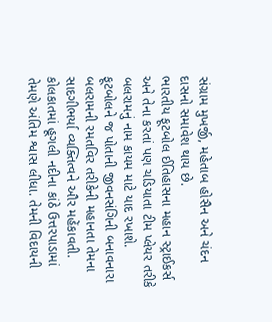સંગ્રામ મુખર્જી, મહેતાબ હોસૈન અને ચંદન દાસનો સમાવેશ થાય છે.
ભારતીય ફૂટબોલ ઈતિહાસના મહાન સ્ટ્રાઈકર્સ અને તેના કરતાં પણ ચડિયાતા ટીમ પ્લેયર તરીકે બલરામનું નામ કાયમ માટે યાદ રખાશે. ફૂટબોલને જ પોતાની જીવનસંગિની બનાવનારા બલરામની રમતવિર તરીકેની મહાનતા તેમના સાદગીભર્યા વ્યક્તિત્વને ઔર મહેંકાવતી. કોલકાતમાં હૂગલી નદીના કાંઠે ઉત્તરપાડામાં તેમણે અંતિમ શ્વાસ લીધા. તેમની વિદાયની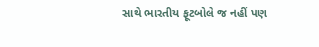સાથે ભારતીય ફૂટબોલે જ નહીં પણ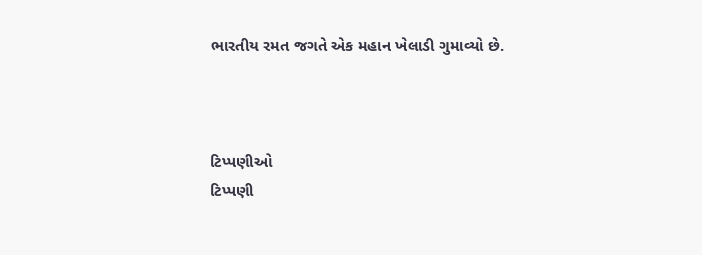ભારતીય રમત જગતે એક મહાન ખેલાડી ગુમાવ્યો છે.



ટિપ્પણીઓ
ટિપ્પણી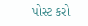પોસ્ટ કરો